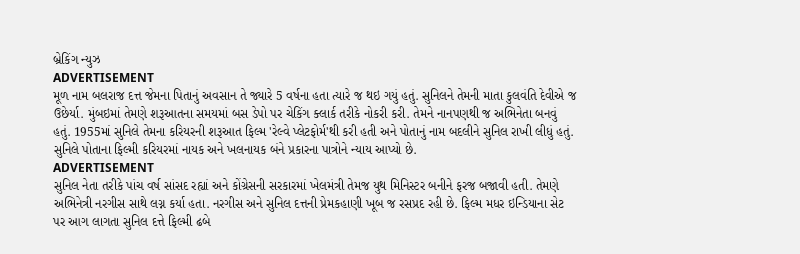બ્રેકિંગ ન્યુઝ
ADVERTISEMENT
મૂળ નામ બલરાજ દત્ત જેમના પિતાનું અવસાન તે જ્યારે 5 વર્ષના હતા ત્યારે જ થઇ ગયું હતું. સુનિલને તેમની માતા કુલવંતિ દેવીએ જ ઉછેર્યા. મુંબઇમાં તેમણે શરૂઆતના સમયમાં બસ ડેપો પર ચેકિંગ ક્લાર્ક તરીકે નોકરી કરી. તેમને નાનપણથી જ અભિનેતા બનવું હતું. 1955માં સુનિલે તેમના કરિયરની શરૂઆત ફિલ્મ 'રેલ્વે પ્લેટફોર્મ'થી કરી હતી અને પોતાનું નામ બદલીને સુનિલ રાખી લીધું હતું. સુનિલે પોતાના ફિલ્મી કરિયરમાં નાયક અને ખલનાયક બંને પ્રકારના પાત્રોને ન્યાય આપ્યો છે.
ADVERTISEMENT
સુનિલ નેતા તરીકે પાંચ વર્ષ સાંસદ રહ્યાં અને કોંગ્રેસની સરકારમાં ખેલમંત્રી તેમજ યુથ મિનિસ્ટર બનીને ફરજ બજાવી હતી. તેમણે અભિનેત્રી નરગીસ સાથે લગ્ન કર્યા હતા. નરગીસ અને સુનિલ દત્તની પ્રેમકહાણી ખૂબ જ રસપ્રદ રહી છે. ફિલ્મ મધર ઇન્ડિયાના સેટ પર આગ લાગતા સુનિલ દત્તે ફિલ્મી ઢબે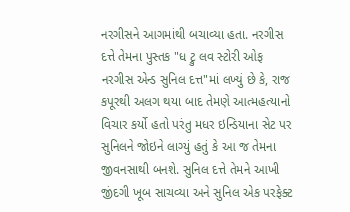નરગીસને આગમાંથી બચાવ્યા હતા. નરગીસ દત્તે તેમના પુસ્તક "ધ ટ્રુ લવ સ્ટોરી ઓફ નરગીસ એન્ડ સુનિલ દત્ત"માં લખ્યું છે કે, રાજ કપૂરથી અલગ થયા બાદ તેમણે આત્મહત્યાનો વિચાર કર્યો હતો પરંતુ મધર ઇન્ડિયાના સેટ પર સુનિલને જોઇને લાગ્યું હતું કે આ જ તેમના જીવનસાથી બનશે. સુનિલ દત્તે તેમને આખી જીંદગી ખૂબ સાચવ્યા અને સુનિલ એક પરફેક્ટ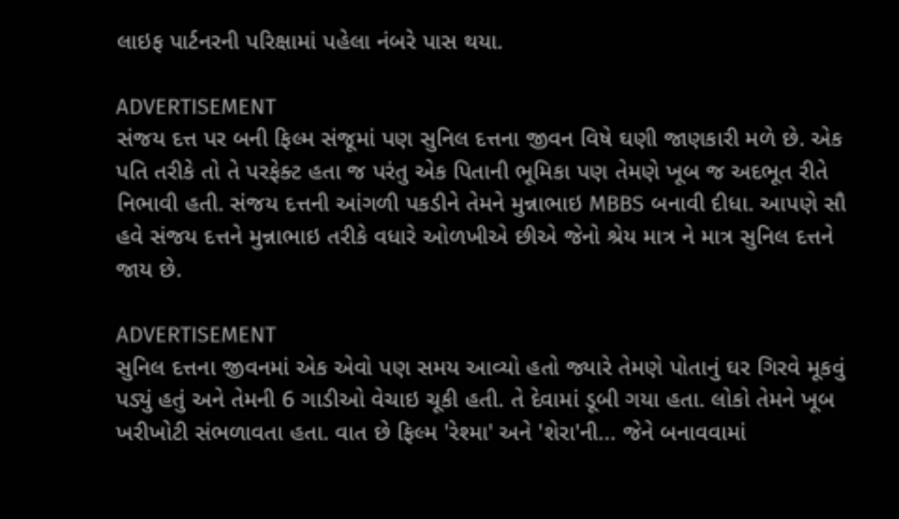લાઇફ પાર્ટનરની પરિક્ષામાં પહેલા નંબરે પાસ થયા.

ADVERTISEMENT
સંજય દત્ત પર બની ફિલ્મ સંજૂમાં પણ સુનિલ દત્તના જીવન વિષે ઘણી જાણકારી મળે છે. એક પતિ તરીકે તો તે પરફેક્ટ હતા જ પરંતુ એક પિતાની ભૂમિકા પણ તેમણે ખૂબ જ અદભૂત રીતે નિભાવી હતી. સંજય દત્તની આંગળી પકડીને તેમને મુન્નાભાઇ MBBS બનાવી દીધા. આપણે સૌ હવે સંજય દત્તને મુન્નાભાઇ તરીકે વધારે ઓળખીએ છીએ જેનો શ્રેય માત્ર ને માત્ર સુનિલ દત્તને જાય છે.

ADVERTISEMENT
સુનિલ દત્તના જીવનમાં એક એવો પણ સમય આવ્યો હતો જ્યારે તેમણે પોતાનું ઘર ગિરવે મૂકવું પડ્યું હતું અને તેમની 6 ગાડીઓ વેચાઇ ચૂકી હતી. તે દેવામાં ડૂબી ગયા હતા. લોકો તેમને ખૂબ ખરીખોટી સંભળાવતા હતા. વાત છે ફિલ્મ 'રેશ્મા' અને 'શેરા'ની... જેને બનાવવામાં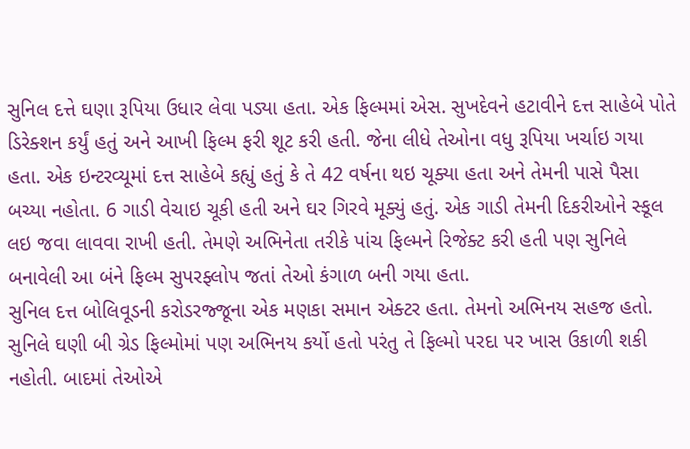સુનિલ દત્તે ઘણા રૂપિયા ઉધાર લેવા પડ્યા હતા. એક ફિલ્મમાં એસ. સુખદેવને હટાવીને દત્ત સાહેબે પોતે ડિરેક્શન કર્યું હતું અને આખી ફિલ્મ ફરી શૂટ કરી હતી. જેના લીધે તેઓના વધુ રૂપિયા ખર્ચાઇ ગયા હતા. એક ઇન્ટરવ્યૂમાં દત્ત સાહેબે કહ્યું હતું કે તે 42 વર્ષના થઇ ચૂક્યા હતા અને તેમની પાસે પૈસા બચ્યા નહોતા. 6 ગાડી વેચાઇ ચૂકી હતી અને ઘર ગિરવે મૂક્યું હતું. એક ગાડી તેમની દિકરીઓને સ્કૂલ લઇ જવા લાવવા રાખી હતી. તેમણે અભિનેતા તરીકે પાંચ ફિલ્મને રિજેક્ટ કરી હતી પણ સુનિલે બનાવેલી આ બંને ફિલ્મ સુપરફ્લોપ જતાં તેઓ કંગાળ બની ગયા હતા.
સુનિલ દત્ત બોલિવૂડની કરોડરજ્જૂના એક મણકા સમાન એક્ટર હતા. તેમનો અભિનય સહજ હતો. સુનિલે ઘણી બી ગ્રેડ ફિલ્મોમાં પણ અભિનય કર્યો હતો પરંતુ તે ફિલ્મો પરદા પર ખાસ ઉકાળી શકી નહોતી. બાદમાં તેઓએ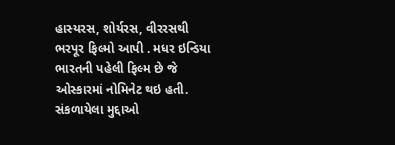હાસ્યરસ, શોર્યરસ, વીરરસથી ભરપૂર ફિલ્મો આપી . મધર ઇન્ડિયા ભારતની પહેલી ફિલ્મ છે જે ઓસ્કારમાં નોમિનેટ થઇ હતી.
સંકળાયેલા મુદ્દાઓ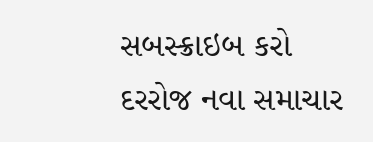સબસ્ક્રાઇબ કરો
દરરોજ નવા સમાચાર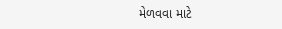મેળવવા માટે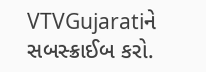VTVGujaratiને સબસ્ક્રાઈબ કરો.